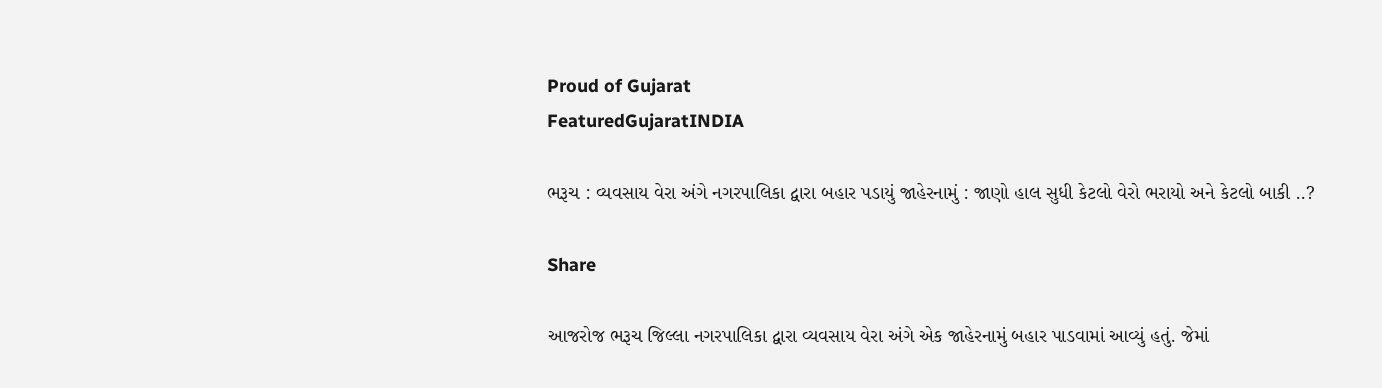Proud of Gujarat
FeaturedGujaratINDIA

ભરૂચ : વ્યવસાય વેરા અંગે નગરપાલિકા દ્વારા બહાર પડાયું જાહેરનામું : જાણો હાલ સુધી કેટલો વેરો ભરાયો અને કેટલો બાકી ..?

Share

આજરોજ ભરૂચ જિલ્લા નગરપાલિકા દ્વારા વ્યવસાય વેરા અંગે એક જાહેરનામું બહાર પાડવામાં આવ્યું હતું. જેમાં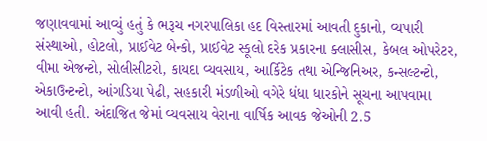જણાવવામાં આવ્યું હતું કે ભરૂચ નગરપાલિકા હદ વિસ્તારમાં આવતી દુકાનો, વ્યપારી સંસ્થાઓ, હોટલો, પ્રાઈવેટ બેન્કો, પ્રાઈવેટ સ્કૂલો દરેક પ્રકારના ક્લાસીસ, કેબલ ઓપરેટર, વીમા એજન્ટો, સોલીસીટરો, કાયદા વ્યવસાય, આર્કિટેક તથા એન્જિનિઅર, કન્સલ્ટન્ટો, એકાઉન્ટન્ટો, આંગડિયા પેઢી, સહકારી મંડળીઓ વગેરે ધંધા ધારકોને સૂચના આપવામા આવી હતી. અંદાજિત જેમાં વ્યવસાય વેરાના વાર્ષિક આવક જેઓની 2.5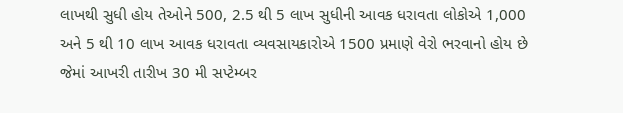લાખથી સુધી હોય તેઓને 500, 2.5 થી 5 લાખ સુધીની આવક ધરાવતા લોકોએ 1,000 અને 5 થી 10 લાખ આવક ધરાવતા વ્યવસાયકારોએ 1500 પ્રમાણે વેરો ભરવાનો હોય છે જેમાં આખરી તારીખ 30 મી સપ્ટેમ્બર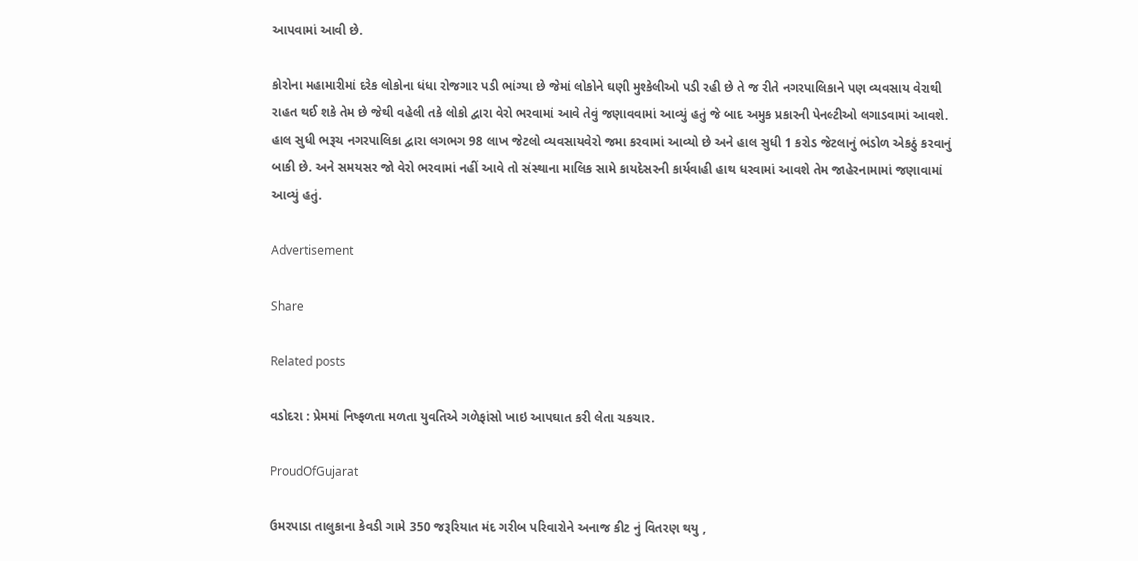આપવામાં આવી છે.

કોરોના મહામારીમાં દરેક લોકોના ધંધા રોજગાર પડી ભાંગ્યા છે જેમાં લોકોને ઘણી મુશ્કેલીઓ પડી રહી છે તે જ રીતે નગરપાલિકાને પણ વ્યવસાય વેરાથી રાહત થઈ શકે તેમ છે જેથી વહેલી તકે લોકો દ્વારા વેરો ભરવામાં આવે તેવું જણાવવામાં આવ્યું હતું જે બાદ અમુક પ્રકારની પેનલ્ટીઓ લગાડવામાં આવશે. હાલ સુધી ભરૂચ નગરપાલિકા દ્વારા લગભગ 98 લાખ જેટલો વ્યવસાયવેરો જમા કરવામાં આવ્યો છે અને હાલ સુધી 1 કરોડ જેટલાનું ભંડોળ એકઠું કરવાનું બાકી છે. અને સમયસર જો વેરો ભરવામાં નહીં આવે તો સંસ્થાના માલિક સામે કાયદેસરની કાર્યવાહી હાથ ધરવામાં આવશે તેમ જાહેરનામામાં જણાવામાં આવ્યું હતું.

Advertisement

Share

Related posts

વડોદરા : પ્રેમમાં નિષ્ફળતા મળતા યુવતિએ ગળેફાંસો ખાઇ આપઘાત કરી લેતા ચકચાર.

ProudOfGujarat

ઉમરપાડા તાલુકાના કેવડી ગામે 350 જરૂરિયાત મંદ ગરીબ પરિવારોને અનાજ કીટ નું વિતરણ થયુ ,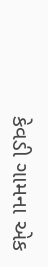કેવડી ગામના એક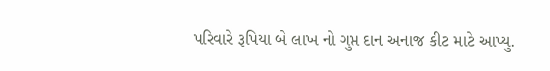પરિવારે રૂપિયા બે લાખ નો ગુપ્ત દાન અનાજ કીટ માટે આપ્યુ.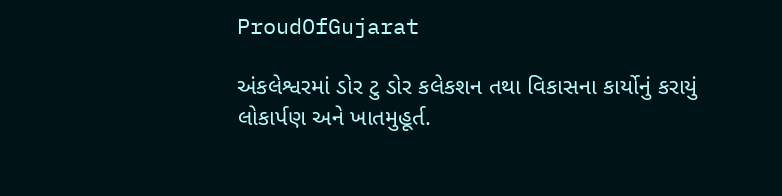ProudOfGujarat

અંકલેશ્વરમાં ડોર ટુ ડોર કલેકશન તથા વિકાસના કાર્યોનું કરાયું લોકાર્પણ અને ખાતમુહૂર્ત.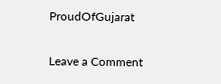ProudOfGujarat

Leave a Comment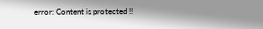error: Content is protected !!